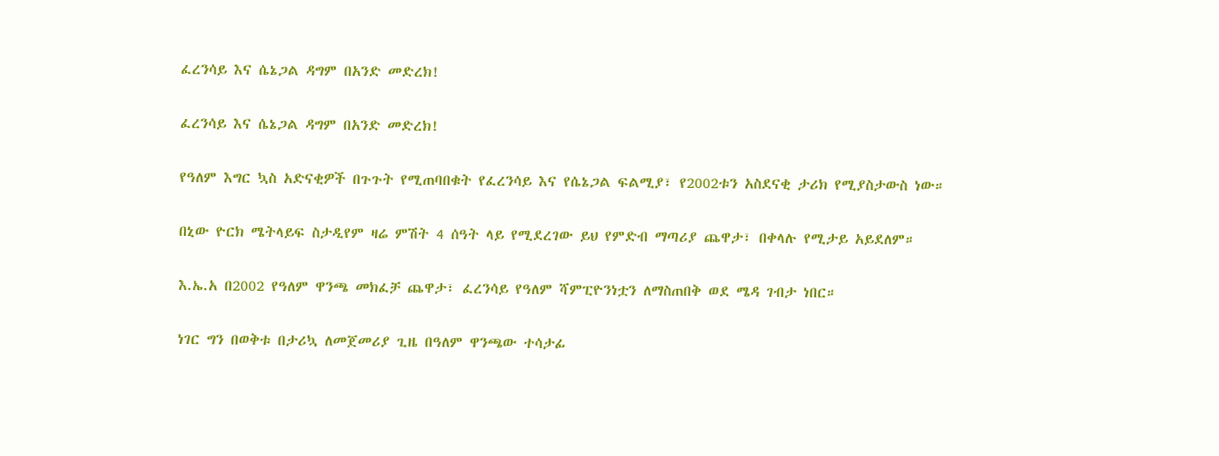ፈረንሳይ እና ሴኔጋል ዳግም በአንድ መድረክ!

ፈረንሳይ እና ሴኔጋል ዳግም በአንድ መድረክ!

የዓለም እግር ኳስ አድናቂዎች በጉጉት የሚጠባበቁት የፈረንሳይ እና የሴኔጋል ፍልሚያ፣ የ2002ቱን አስደናቂ ታሪክ የሚያስታውስ ነው።

በኒው ዮርክ ሜትላይፍ ስታዲየም ዛሬ ምሽት 4 ሰዓት ላይ የሚደረገው ይህ የምድብ ማጣሪያ ጨዋታ፣ በቀላሉ የሚታይ አይደለም።

እ.ኤ.አ በ2002 የዓለም ዋንጫ መክፈቻ ጨዋታ፣ ፈረንሳይ የዓለም ሻምፒዮንነቷን ለማስጠበቅ ወደ ሜዳ ገብታ ነበር።

ነገር ግን በወቅቱ በታሪኳ ለመጀመሪያ ጊዜ በዓለም ዋንጫው ተሳታፊ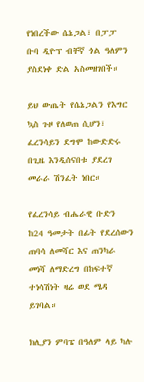የነበረችው ሴኔጋል፣ በፓፓ ቡባ ዲዮፕ ብቸኛ ጎል ዓለምን ያስደነቀ ድል አስመዘገበች።

ይህ ውጤት የሴኔጋልን የእግር ኳስ ጉዞ የለወጠ ሲሆን፣ ፈረንሳይን ደግሞ ከውድድሩ በጊዜ እንዲሰናበቱ ያደረገ መራራ ሽንፈት ነበር።

የፈረንሳይ ብሔራዊ ቡድን ከ24 ዓመታት በፊት የደረሰውን ጠባሳ ለመሻር እና ጠንካራ መነሻ ለማድረግ በከፍተኛ ተነሳሽነት ዛሬ ወደ ሜዳ ይገባል።

ክሊያን ምባፔ በዓለም ላይ ካሉ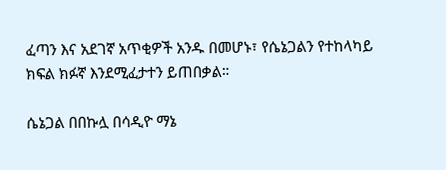ፈጣን እና አደገኛ አጥቂዎች አንዱ በመሆኑ፣ የሴኔጋልን የተከላካይ ክፍል ክፉኛ እንደሚፈታተን ይጠበቃል።

ሴኔጋል በበኩሏ በሳዲዮ ማኔ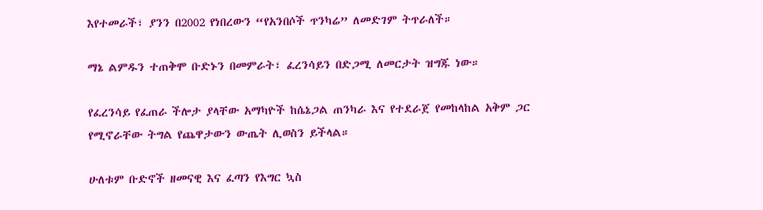እየተመራች፣ ያንን በ2002 የነበረውን “የአንበሶች ጥንካሬ” ለመድገም ትጥራለች።

ማኔ ልምዱን ተጠቅሞ ቡድኑን በመምራት፣ ፈረንሳይን በድጋሚ ለመርታት ዝግጁ ነው።

የፈረንሳይ የፈጠራ ችሎታ ያላቸው አማካዮች ከሴኔጋል ጠንካራ እና የተደራጀ የመከላከል አቅም ጋር የሚኖራቸው ትግል የጨዋታውን ውጤት ሊወስን ይችላል።

ሁለቱም ቡድኖች ዘመናዊ እና ፈጣን የእግር ኳስ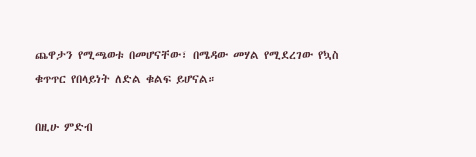ጨዋታን የሚጫወቱ በመሆናቸው፣ በሜዳው መሃል የሚደረገው የኳስ ቁጥጥር የበላይነት ለድል ቁልፍ ይሆናል።

በዚሁ ምድብ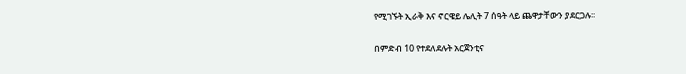የሚገኙት ኢራቅ እና ኖርዌይ ሌሊት 7 ሰዓት ላይ ጨዋታቸውን ያደርጋሉ፡፡

በምድብ 10 የተደለደሉት አርጀንቲና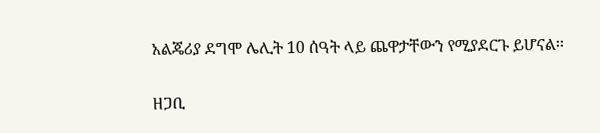አልጄሪያ ደግሞ ሌሊት 10 ሰዓት ላይ ጨዋታቸውን የሚያደርጉ ይሆናል፡፡

ዘጋቢ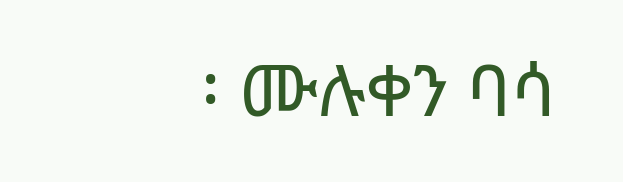፡ ሙሉቀን ባሳ